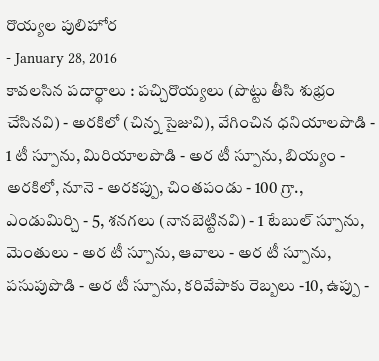రొయ్యల పులిహోర
- January 28, 2016
కావలసిన పదార్థాలు : పచ్చిరొయ్యలు (పొట్టు తీసి శుభ్రం చేసినవి) - అరకిలో (చిన్న సైజువి), వేగించిన ధనియాలపొడి - 1 టీ స్పూను, మిరియాలపొడి - అర టీ స్పూను, బియ్యం - అరకిలో, నూనె - అరకప్పు, చింతపండు - 100 గ్రా., ఎండుమిర్చి - 5, శనగలు (నానబెట్టినవి) - 1 టేబుల్ స్పూను, మెంతులు - అర టీ స్పూను, ఆవాలు - అర టీ స్పూను, పసుపుపొడి - అర టీ స్పూను, కరివేపాకు రెబ్బలు -10, ఉప్పు -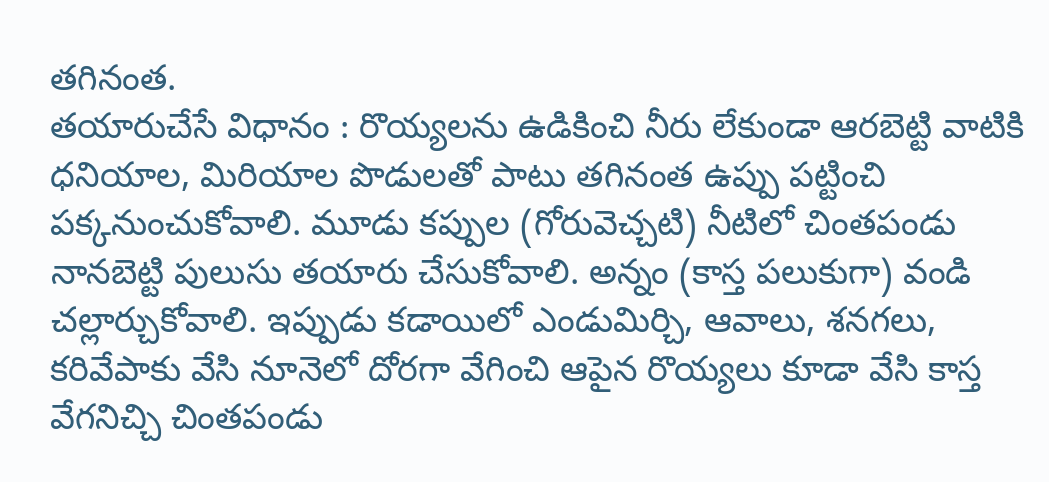తగినంత.
తయారుచేసే విధానం : రొయ్యలను ఉడికించి నీరు లేకుండా ఆరబెట్టి వాటికి ధనియాల, మిరియాల పొడులతో పాటు తగినంత ఉప్పు పట్టించి పక్కనుంచుకోవాలి. మూడు కప్పుల (గోరువెచ్చటి) నీటిలో చింతపండు నానబెట్టి పులుసు తయారు చేసుకోవాలి. అన్నం (కాస్త పలుకుగా) వండి చల్లార్చుకోవాలి. ఇప్పుడు కడాయిలో ఎండుమిర్చి, ఆవాలు, శనగలు, కరివేపాకు వేసి నూనెలో దోరగా వేగించి ఆపైన రొయ్యలు కూడా వేసి కాస్త వేగనిచ్చి చింతపండు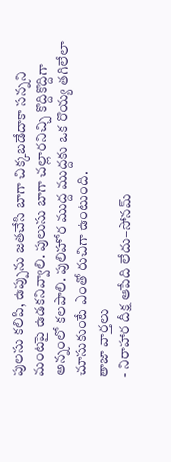పులసు కలిపి, ఉప్పును జతచేసి బాగా చిక్కబడేదాకా సన్నని మంటపై ఉడకనివ్వాలి. పులుసు బాగా చల్లారనిచ్చి కొద్దికొద్దిగా అన్నంలో కలపాలి. పులిహోర ముద్ద ముద్దకు ఒక రొయ్య తగిలేలా చూసుకుంటే ఎంతో రుచిగా ఉంటుంది.
తాజా వార్తలు
- నిరాహార దీక్ష ఆపేది లేదు–సోనమ్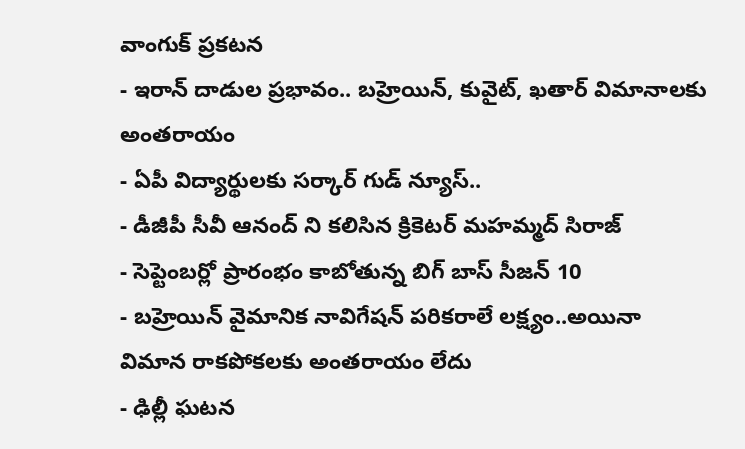వాంగుక్ ప్రకటన
- ఇరాన్ దాడుల ప్రభావం.. బహ్రెయిన్, కువైట్, ఖతార్ విమానాలకు అంతరాయం
- ఏపీ విద్యార్థులకు సర్కార్ గుడ్ న్యూస్..
- డీజీపీ సీవీ ఆనంద్ ని కలిసిన క్రికెటర్ మహమ్మద్ సిరాజ్
- సెప్టెంబర్లో ప్రారంభం కాబోతున్న బిగ్ బాస్ సీజన్ 10
- బహ్రెయిన్ వైమానిక నావిగేషన్ పరికరాలే లక్ష్యం..అయినా విమాన రాకపోకలకు అంతరాయం లేదు
- ఢిల్లీ ఘటన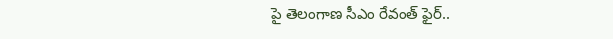పై తెలంగాణ సీఎం రేవంత్ ఫైర్..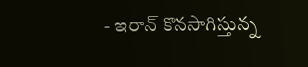- ఇరాన్ కొనసాగిస్తున్న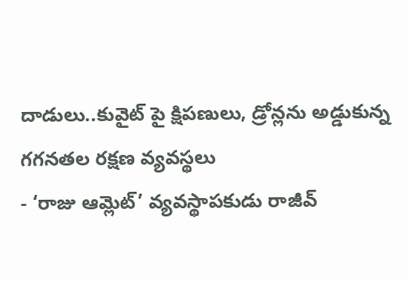దాడులు..కువైట్ పై క్షిపణులు, డ్రోన్లను అడ్డుకున్న గగనతల రక్షణ వ్యవస్థలు
- ‘రాజు ఆమ్లెట్’ వ్యవస్థాపకుడు రాజీవ్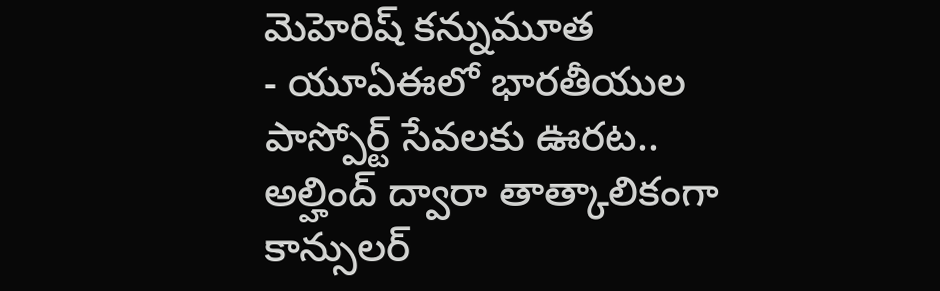మెహెరిష్ కన్నుమూత
- యూఏఈలో భారతీయుల పాస్పోర్ట్ సేవలకు ఊరట.. అల్హింద్ ద్వారా తాత్కాలికంగా కాన్సులర్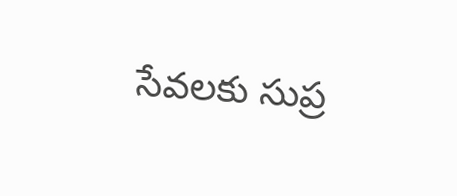సేవలకు సుప్ర